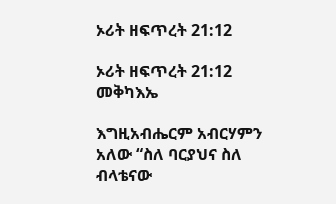ኦሪት ዘፍጥረት 21:12

ኦሪት ዘፍጥረት 21:12 መቅካእኤ

እግዚአብሔርም አብርሃምን አለው “ስለ ባርያህና ስለ ብላቴናው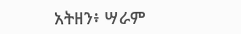አትዘን፥ ሣራም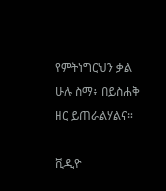የምትነግርህን ቃል ሁሉ ስማ፥ በይስሐቅ ዘር ይጠራልሃልና።

ቪዲዮ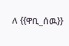ለ {{ዋቢ_ሰዉ}}